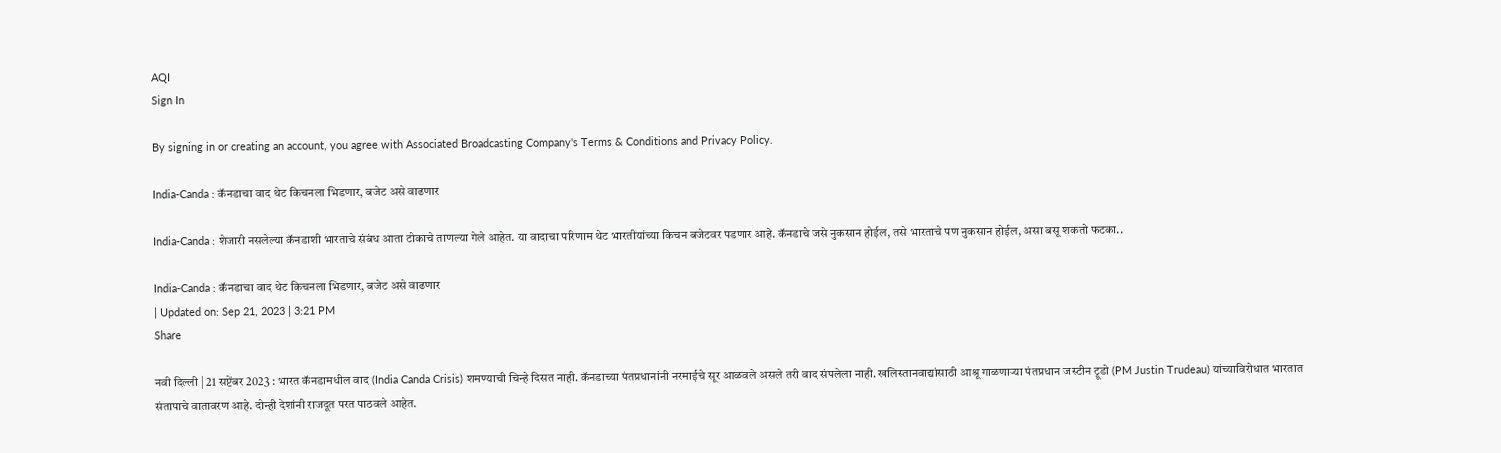AQI
Sign In

By signing in or creating an account, you agree with Associated Broadcasting Company's Terms & Conditions and Privacy Policy.

India-Canda : कॅनडाचा वाद थेट किचनला भिडणार, बजेट असे वाढणार

India-Canda : शेजारी नसलेल्या कॅनडाशी भारताचे संबंध आता टोकाचे ताणल्या गेले आहेत. या वादाचा परिणाम थेट भारतीयांच्या किचन बजेटवर पडणार आहे. कॅनडाचे जसे नुकसान होईल, तसे भारताचे पण नुकसान होईल, असा बसू शकतो फटका..

India-Canda : कॅनडाचा वाद थेट किचनला भिडणार, बजेट असे वाढणार
| Updated on: Sep 21, 2023 | 3:21 PM
Share

नवी दिल्ली | 21 सप्टेंबर 2023 : भारत कॅनडामधील वाद (India Canda Crisis) शमण्याची चिन्हे दिसत नाही. कॅनडाच्या पंतप्रधानांनी नरमाईचे सूर आळवले असले तरी वाद संपलेला नाही. खलिस्तानवाद्यांसाठी आश्रू गाळणाऱ्या पंतप्रधान जस्टीन ट्रूडो (PM Justin Trudeau) यांच्याविरोधात भारतात संतापाचे वातावरण आहे. दोन्ही देशांनी राजदूत परत पाठवले आहेत.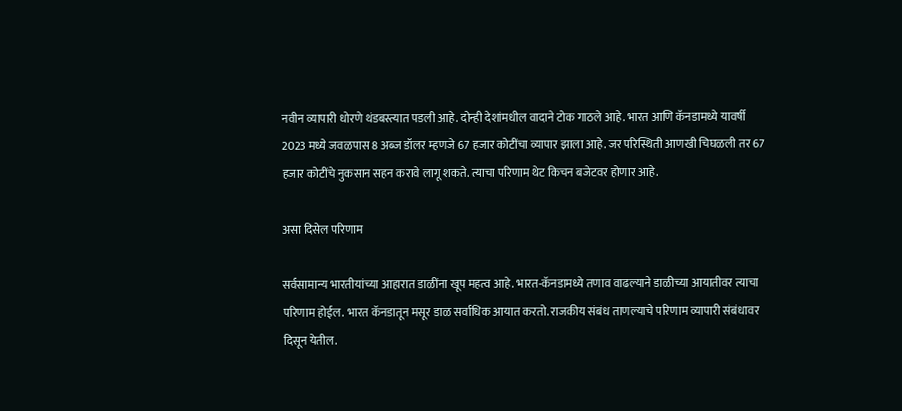नवीन व्यापारी धोरणे थंडबस्त्यात पडली आहे. दोन्ही देशांमधील वादाने टोक गाठले आहे. भारत आणि कॅनडामध्ये यावर्षी 2023 मध्ये जवळपास 8 अब्ज डॉलर म्हणजे 67 हजार कोटींचा व्यापार झाला आहे. जर परिस्थिती आणखी चिघळली तर 67 हजार कोटींचे नुकसान सहन करावे लागू शकते. त्याचा परिणाम थेट किचन बजेटवर होणार आहे.

असा दिसेल परिणाम

सर्वसामान्य भारतीयांच्या आहारात डाळींना खूप महत्व आहे. भारत-कॅनडामध्ये तणाव वाढल्याने डाळीच्या आयातीवर त्याचा परिणाम होईल. भारत कॅनडातून मसूर डाळ सर्वाधिक आयात करतो. राजकीय संबंध ताणल्याचे परिणाम व्यापारी संबंधावर दिसून येतील.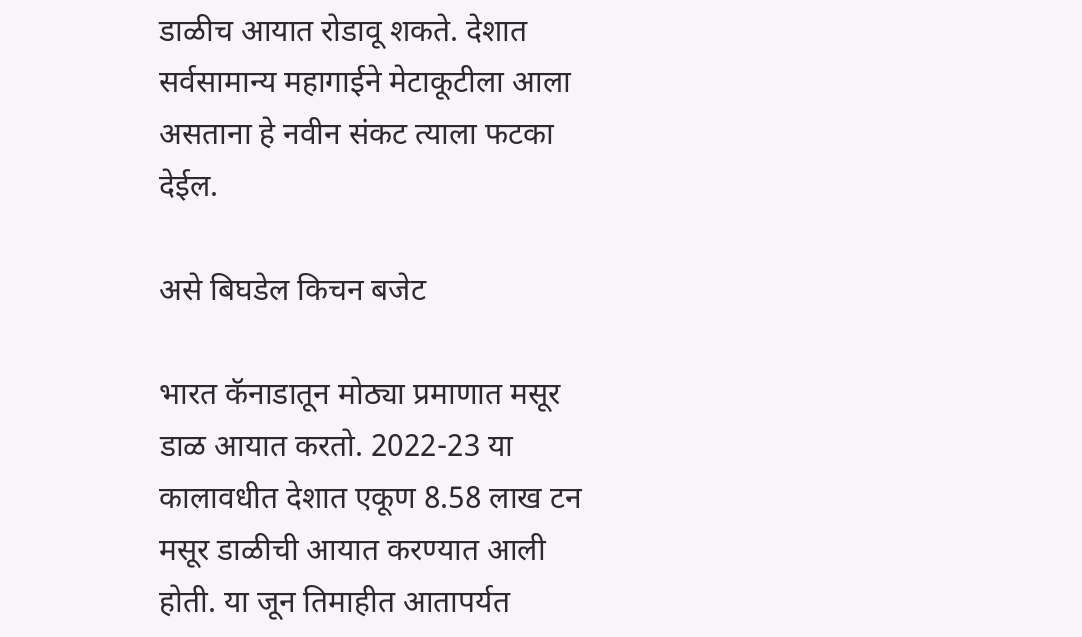डाळीच आयात रोडावू शकते. देशात सर्वसामान्य महागाईने मेटाकूटीला आला असताना हे नवीन संकट त्याला फटका देईल.

असे बिघडेल किचन बजेट

भारत कॅनाडातून मोठ्या प्रमाणात मसूर डाळ आयात करतो. 2022-23 या कालावधीत देशात एकूण 8.58 लाख टन मसूर डाळीची आयात करण्यात आली होती. या जून तिमाहीत आतापर्यत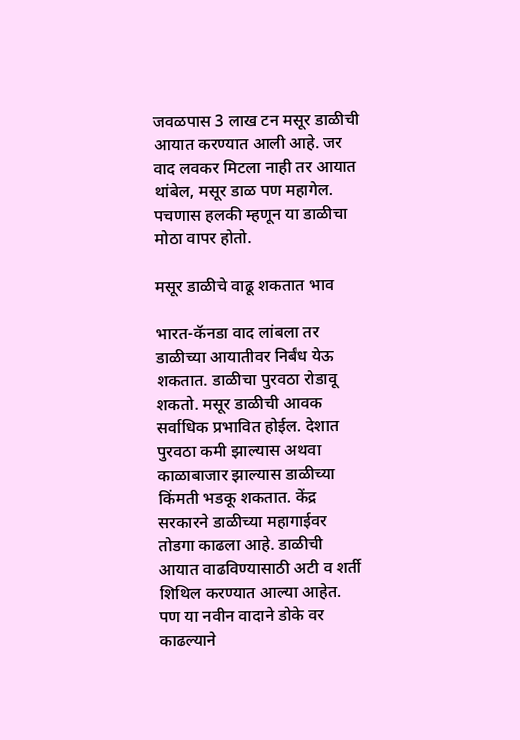जवळपास 3 लाख टन मसूर डाळीची आयात करण्यात आली आहे. जर वाद लवकर मिटला नाही तर आयात थांबेल, मसूर डाळ पण महागेल. पचणास हलकी म्हणून या डाळीचा मोठा वापर होतो.

मसूर डाळीचे वाढू शकतात भाव

भारत-कॅनडा वाद लांबला तर डाळीच्या आयातीवर निर्बंध येऊ शकतात. डाळीचा पुरवठा रोडावू शकतो. मसूर डाळीची आवक सर्वाधिक प्रभावित होईल. देशात पुरवठा कमी झाल्यास अथवा काळाबाजार झाल्यास डाळीच्या किंमती भडकू शकतात. केंद्र सरकारने डाळीच्या महागाईवर तोडगा काढला आहे. डाळीची आयात वाढविण्यासाठी अटी व शर्ती शिथिल करण्यात आल्या आहेत. पण या नवीन वादाने डोके वर काढल्याने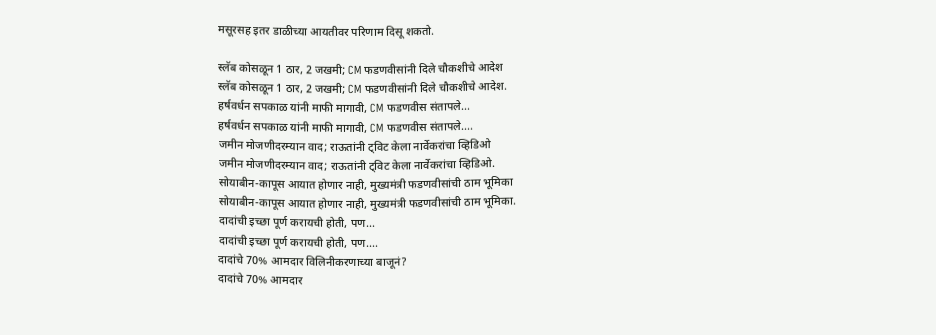मसूरसह इतर डाळीच्या आयतीवर परिणाम दिसू शकतो.

स्लॅब कोसळून 1 ठार, 2 जखमी; CM फडणवीसांनी दिले चौकशीचे आदेश
स्लॅब कोसळून 1 ठार, 2 जखमी; CM फडणवीसांनी दिले चौकशीचे आदेश.
हर्षवर्धन सपकाळ यांनी माफी मागावी, CM फडणवीस संतापले...
हर्षवर्धन सपकाळ यांनी माफी मागावी, CM फडणवीस संतापले....
जमीन मोजणीदरम्यान वाद; राऊतांनी ट्विट केला नार्वेकरांचा व्हिडिओ
जमीन मोजणीदरम्यान वाद; राऊतांनी ट्विट केला नार्वेकरांचा व्हिडिओ.
सोयाबीन-कापूस आयात होणार नाही, मुख्यमंत्री फडणवीसांची ठाम भूमिका
सोयाबीन-कापूस आयात होणार नाही, मुख्यमंत्री फडणवीसांची ठाम भूमिका.
दादांची इच्छा पूर्ण करायची होती, पण...
दादांची इच्छा पूर्ण करायची होती, पण....
दादांचे 70% आमदार विलिनीकरणाच्या बाजूनं?
दादांचे 70% आमदार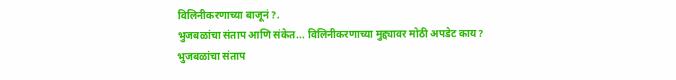विलिनीकरणाच्या बाजूनं?.
भुजबळांचा संताप आणि संकेत... विलिनीकरणाच्या मुद्द्यावर मोठी अपडेट काय?
भुजबळांचा संताप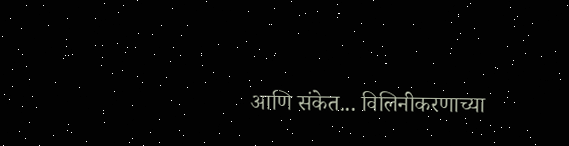आणि संकेत... विलिनीकरणाच्या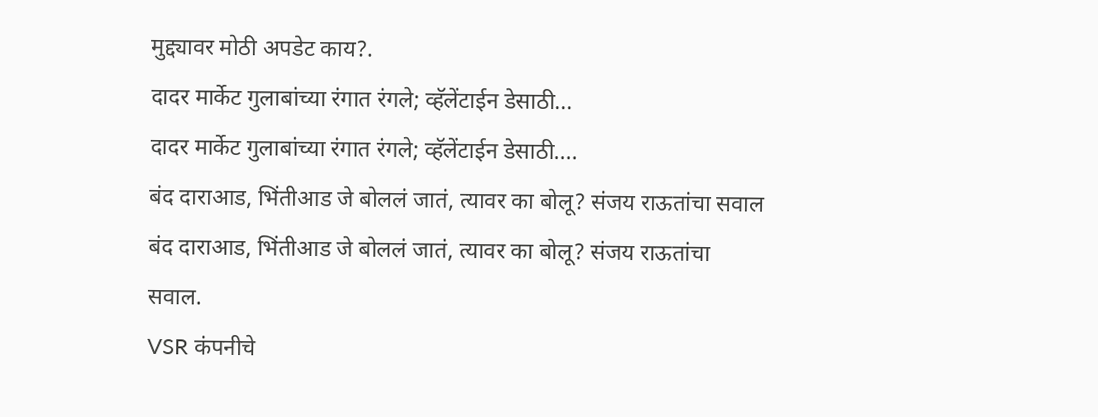मुद्द्यावर मोठी अपडेट काय?.
दादर मार्केट गुलाबांच्या रंगात रंगले; व्हॅलेंटाईन डेसाठी...
दादर मार्केट गुलाबांच्या रंगात रंगले; व्हॅलेंटाईन डेसाठी....
बंद दाराआड, भिंतीआड जे बोललं जातं, त्यावर का बोलू? संजय राऊतांचा सवाल
बंद दाराआड, भिंतीआड जे बोललं जातं, त्यावर का बोलू? संजय राऊतांचा सवाल.
VSR कंपनीचे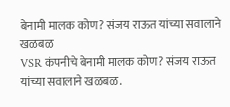बेनामी मालक कोण? संजय राऊत यांच्या सवालाने खळबळ
VSR कंपनीचे बेनामी मालक कोण? संजय राऊत यांच्या सवालाने खळबळ.